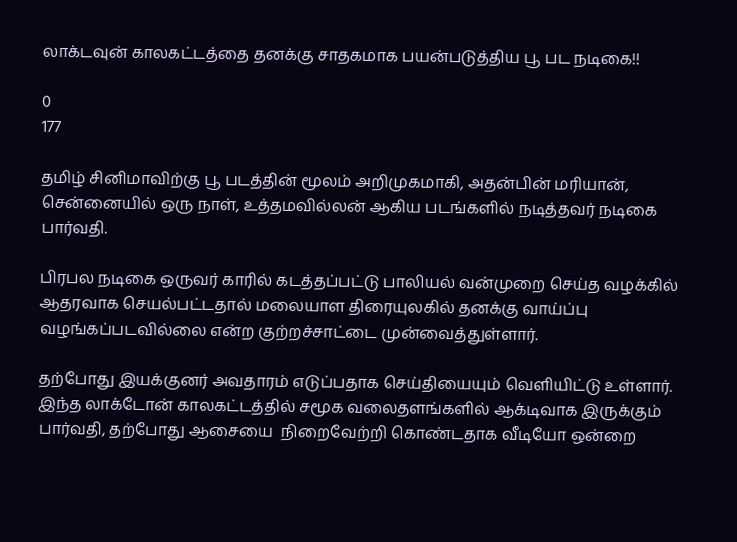லாக்டவுன் காலகட்டத்தை தனக்கு சாதகமாக பயன்படுத்திய பூ பட நடிகை!!

0
177

தமிழ் சினிமாவிற்கு பூ படத்தின் மூலம் அறிமுகமாகி, அதன்பின் மரியான், சென்னையில் ஒரு நாள், உத்தமவில்லன் ஆகிய படங்களில் நடித்தவர் நடிகை பார்வதி.

பிரபல நடிகை ஒருவர் காரில் கடத்தப்பட்டு பாலியல் வன்முறை செய்த வழக்கில் ஆதரவாக செயல்பட்டதால் மலையாள திரையுலகில் தனக்கு வாய்ப்பு வழங்கப்படவில்லை என்ற குற்றச்சாட்டை முன்வைத்துள்ளார்.

தற்போது இயக்குனர் அவதாரம் எடுப்பதாக செய்தியையும் வெளியிட்டு உள்ளார். இந்த லாக்டோன் காலகட்டத்தில் சமூக வலைதளங்களில் ஆக்டிவாக இருக்கும் பார்வதி, தற்போது ஆசையை  நிறைவேற்றி கொண்டதாக வீடியோ ஒன்றை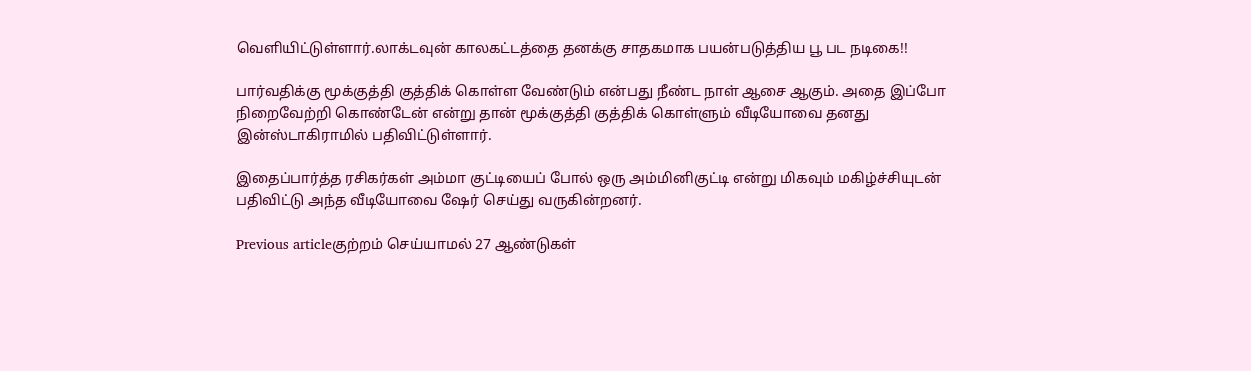வெளியிட்டுள்ளார்.லாக்டவுன் காலகட்டத்தை தனக்கு சாதகமாக பயன்படுத்திய பூ பட நடிகை!!

பார்வதிக்கு மூக்குத்தி குத்திக் கொள்ள வேண்டும் என்பது நீண்ட நாள் ஆசை ஆகும். அதை இப்போ நிறைவேற்றி கொண்டேன் என்று தான் மூக்குத்தி குத்திக் கொள்ளும் வீடியோவை தனது இன்ஸ்டாகிராமில் பதிவிட்டுள்ளார்.

இதைப்பார்த்த ரசிகர்கள் அம்மா குட்டியைப் போல் ஒரு அம்மினிகுட்டி என்று மிகவும் மகிழ்ச்சியுடன் பதிவிட்டு அந்த வீடியோவை ஷேர் செய்து வருகின்றனர்.

Previous articleகுற்றம் செய்யாமல் 27 ஆண்டுகள்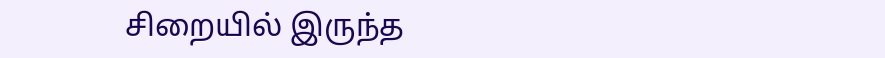சிறையில் இருந்த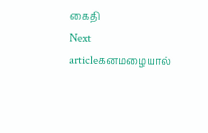கைதி
Next articleகனமழையால்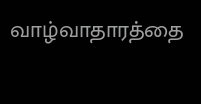வாழ்வாதாரத்தை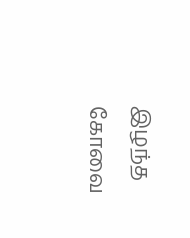இழந்த கோவை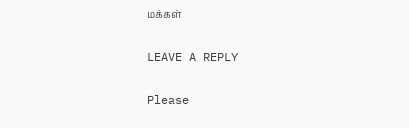மக்கள்

LEAVE A REPLY

Please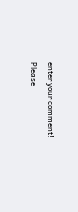enter your comment!
Please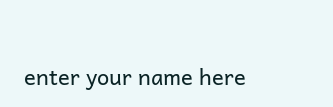enter your name here